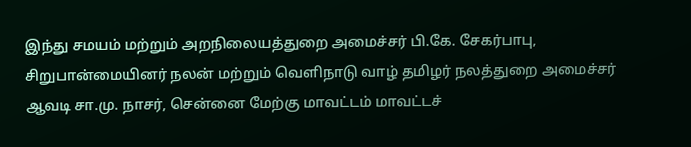இந்து சமயம் மற்றும் அறநிலையத்துறை அமைச்சர் பி.கே. சேகர்பாபு, சிறுபான்மையினர் நலன் மற்றும் வெளிநாடு வாழ் தமிழர் நலத்துறை அமைச்சர் ஆவடி சா.மு. நாசர், சென்னை மேற்கு மாவட்டம் மாவட்டச்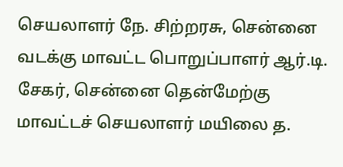செயலாளர் நே. சிற்றரசு, சென்னை வடக்கு மாவட்ட பொறுப்பாளர் ஆர்.டி. சேகர், சென்னை தென்மேற்கு மாவட்டச் செயலாளர் மயிலை த.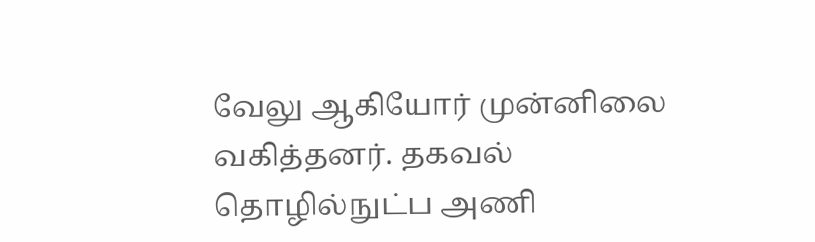வேலு ஆகியோர் முன்னிலை வகித்தனர். தகவல் தொழில்நுட்ப அணி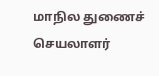மாநில துணைச் செயலாளர்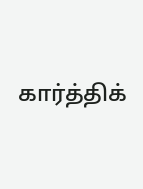கார்த்திக்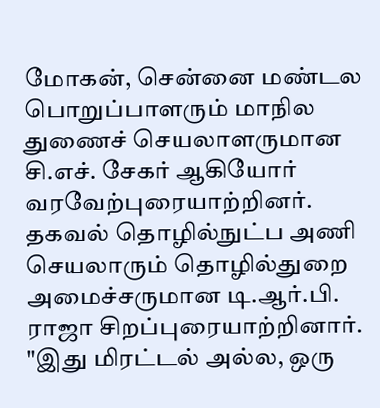மோகன், சென்னை மண்டல பொறுப்பாளரும் மாநில துணைச் செயலாளருமான சி.எச். சேகர் ஆகியோர் வரவேற்புரையாற்றினர். தகவல் தொழில்நுட்ப அணி செயலாரும் தொழில்துறை அமைச்சருமான டி.ஆர்.பி. ராஜா சிறப்புரையாற்றினார்.
"இது மிரட்டல் அல்ல, ஒரு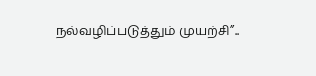நல்வழிப்படுத்தும் முயற்சி”..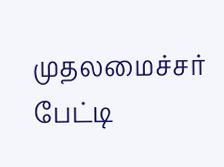முதலமைச்சர் பேட்டி